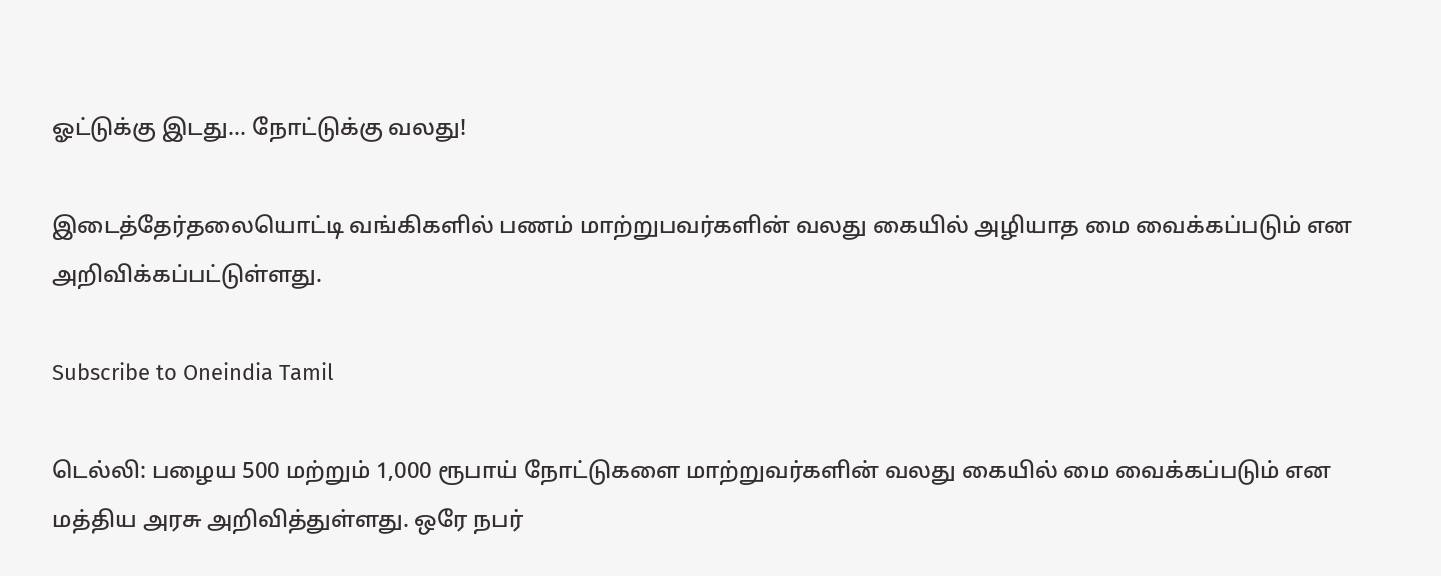ஓட்டுக்கு இடது... நோட்டுக்கு வலது!

இடைத்தேர்தலையொட்டி வங்கிகளில் பணம் மாற்றுபவர்களின் வலது கையில் அழியாத மை வைக்கப்படும் என அறிவிக்கப்பட்டுள்ளது.

Subscribe to Oneindia Tamil

டெல்லி: பழைய 500 மற்றும் 1,000 ரூபாய் நோட்டுகளை மாற்றுவர்களின் வலது கையில் மை வைக்கப்படும் என மத்திய அரசு அறிவித்துள்ளது. ஒரே நபர்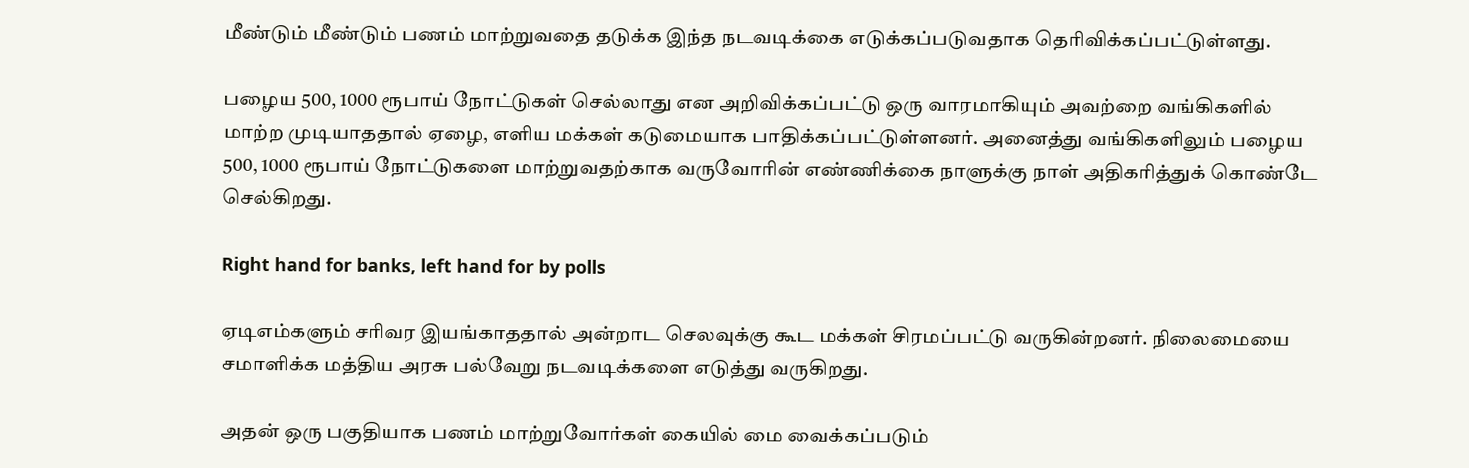மீண்டும் மீண்டும் பணம் மாற்றுவதை தடுக்க இந்த நடவடிக்கை எடுக்கப்படுவதாக தெரிவிக்கப்பட்டுள்ளது.

பழைய 500, 1000 ரூபாய் நோட்டுகள் செல்லாது என அறிவிக்கப்பட்டு ஒரு வாரமாகியும் அவற்றை வங்கிகளில் மாற்ற முடியாததால் ஏழை, எளிய மக்கள் கடுமையாக பாதிக்கப்பட்டுள்ளனர். அனைத்து வங்கிகளிலும் பழைய 500, 1000 ரூபாய் நோட்டுகளை மாற்றுவதற்காக வருவோரின் எண்ணிக்கை நாளுக்கு நாள் அதிகரித்துக் கொண்டே செல்கிறது.

Right hand for banks, left hand for by polls

ஏடிஎம்களும் சரிவர இயங்காததால் அன்றாட செலவுக்கு கூட மக்கள் சிரமப்பட்டு வருகின்றனர். நிலைமையை சமாளிக்க மத்திய அரசு பல்வேறு நடவடிக்களை எடுத்து வருகிறது.

அதன் ஒரு பகுதியாக பணம் மாற்றுவோர்கள் கையில் மை வைக்கப்படும்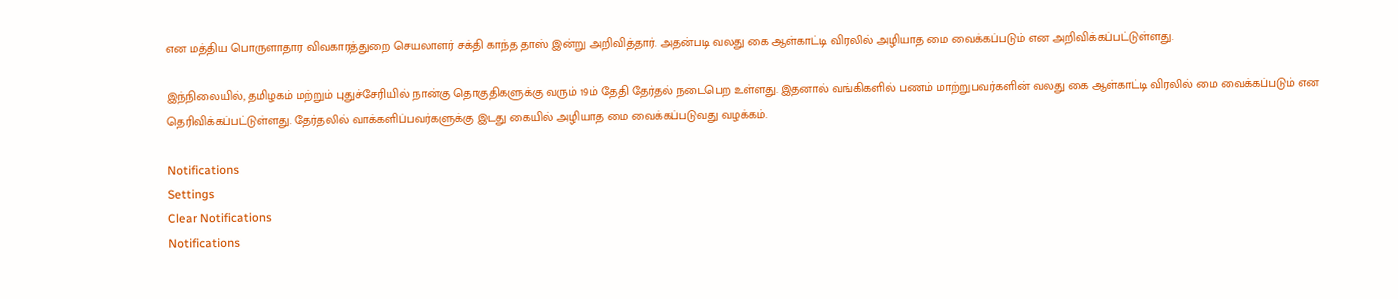என மத்திய பொருளாதார விவகாரத்துறை செயலாளர் சக்தி காந்த தாஸ் இன்று அறிவித்தார். அதன்படி வலது கை ஆள்காட்டி விரலில் அழியாத மை வைக்கப்படும் என அறிவிக்கப்பட்டுள்ளது.

இந்நிலையில், தமிழகம் மற்றும் புதுச்சேரியில் நான்கு தொகுதிகளுக்கு வரும் 19ம் தேதி தேர்தல் நடைபெற உள்ளது. இதனால் வங்கிகளில் பணம் மாற்றுபவர்களின் வலது கை ஆள்காட்டி விரலில் மை வைக்கப்படும் என தெரிவிக்கப்பட்டுள்ளது. தேர்தலில் வாக்களிப்பவர்களுக்கு இடது கையில் அழியாத மை வைக்கப்படுவது வழக்கம்.

Notifications
Settings
Clear Notifications
Notifications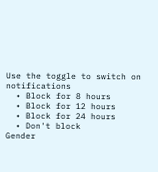Use the toggle to switch on notifications
  • Block for 8 hours
  • Block for 12 hours
  • Block for 24 hours
  • Don't block
Gender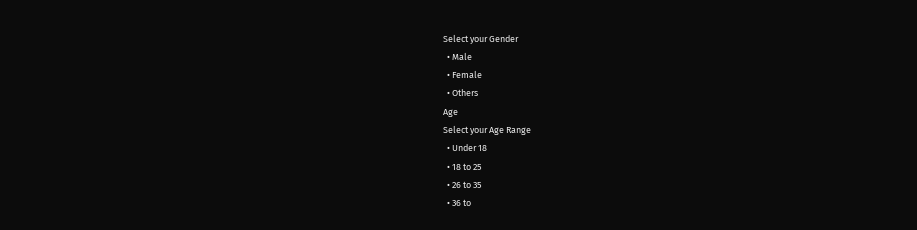Select your Gender
  • Male
  • Female
  • Others
Age
Select your Age Range
  • Under 18
  • 18 to 25
  • 26 to 35
  • 36 to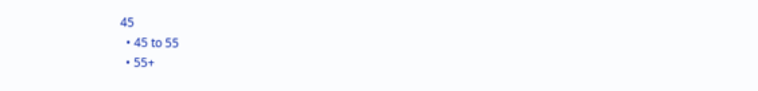45
  • 45 to 55
  • 55+